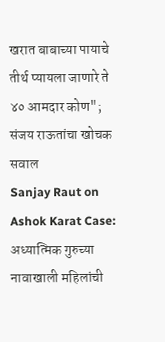खरात बाबाच्या पायाचे तीर्थ प्यायला जाणारे ते ४० आमदार कोण"; संजय राऊतांचा खोचक सवाल
Sanjay Raut on Ashok Karat Case: अध्यात्मिक गुरुच्या नावाखाली महिलांची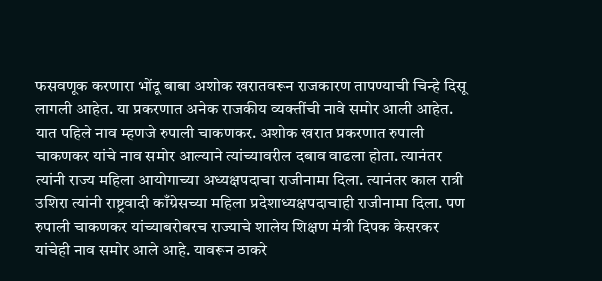फसवणूक करणारा भोंदू बाबा अशोक खरातवरून राजकारण तापण्याची चिन्हे दिसू लागली आहेत. या प्रकरणात अनेक राजकीय व्यक्तींची नावे समोर आली आहेत. यात पहिले नाव म्हणजे रुपाली चाकणकर. अशोक खरात प्रकरणात रुपाली चाकणकर यांचे नाव समोर आल्याने त्यांच्यावरील दबाव वाढला होता. त्यानंतर त्यांनी राज्य महिला आयोगाच्या अध्यक्षपदाचा राजीनामा दिला. त्यानंतर काल रात्री उशिरा त्यांनी राष्ट्रवादी काँग्रेसच्या महिला प्रदेशाध्यक्षपदाचाही राजीनामा दिला. पण रुपाली चाकणकर यांच्याबरोबरच राज्याचे शालेय शिक्षण मंत्री दिपक केसरकर यांचेही नाव समोर आले आहे. यावरून ठाकरे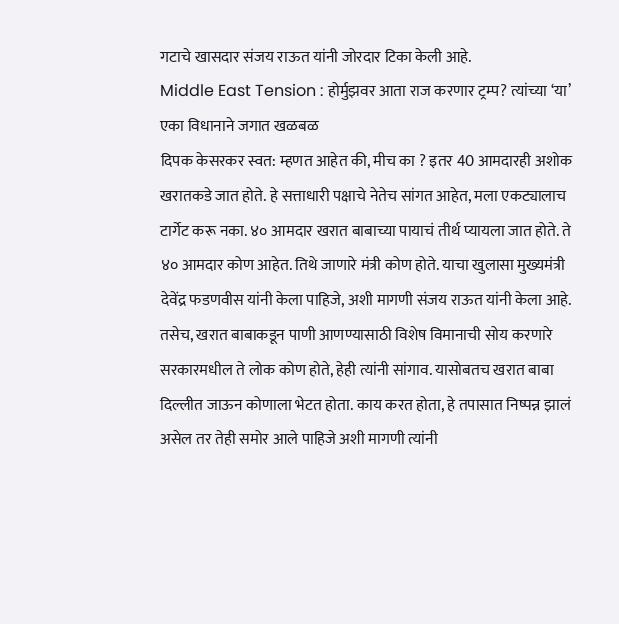गटाचे खासदार संजय राऊत यांनी जोरदार टिका केली आहे.
Middle East Tension : होर्मुझवर आता राज करणार ट्रम्प? त्यांच्या ‘या’ एका विधानाने जगात खळबळ
दिपक केसरकर स्वत: म्हणत आहेत की, मीच का ? इतर 40 आमदारही अशोक खरातकडे जात होते. हे सत्ताधारी पक्षाचे नेतेच सांगत आहेत, मला एकट्यालाच टार्गेट करू नका. ४० आमदार खरात बाबाच्या पायाचं तीर्थ प्यायला जात होते. ते ४० आमदार कोण आहेत. तिथे जाणारे मंत्री कोण होते. याचा खुलासा मुख्यमंत्री देवेंद्र फडणवीस यांनी केला पाहिजे, अशी मागणी संजय राऊत यांनी केला आहे. तसेच, खरात बाबाकडून पाणी आणण्यासाठी विशेष विमानाची सोय करणारे सरकारमधील ते लोक कोण होते, हेही त्यांनी सांगाव. यासोबतच खरात बाबा दिल्लीत जाऊन कोणाला भेटत होता. काय करत होता, हे तपासात निष्पन्न झालं असेल तर तेही समोर आले पाहिजे अशी मागणी त्यांनी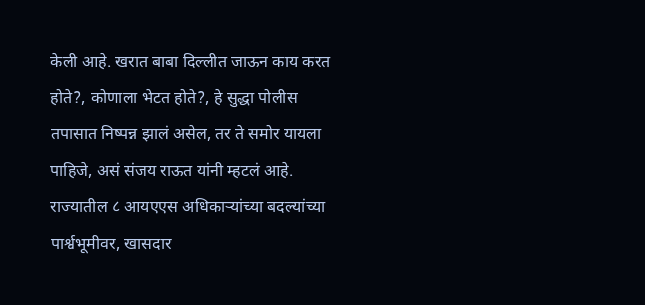केली आहे. खरात बाबा दिल्लीत जाऊन काय करत होते?, कोणाला भेटत होते?, हे सुद्धा पोलीस तपासात निष्पन्न झालं असेल, तर ते समोर यायला पाहिजे, असं संजय राऊत यांनी म्हटलं आहे.
राज्यातील ८ आयएएस अधिकाऱ्यांच्या बदल्यांच्या पार्श्वभूमीवर, खासदार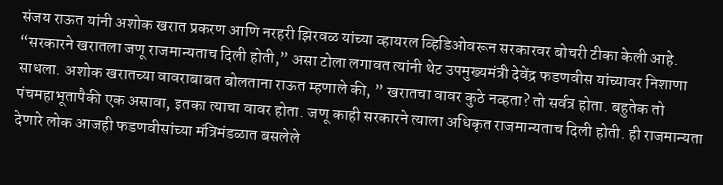संजय राऊत यांनी अशोक खरात प्रकरण आणि नरहरी झिरवळ यांच्या व्हायरल व्हिडिओवरून सरकारवर बोचरी टीका केली आहे. “सरकारने खरातला जणू राजमान्यताच दिली होती,” असा टोला लगावत त्यांनी थेट उपमुख्यमंत्री देवेंद्र फडणवीस यांच्यावर निशाणा साधला. अशोक खरातच्या वावराबाबत बोलताना राऊत म्हणाले की, ” खरातचा वावर कुठे नव्हता? तो सर्वत्र होता. बहुतेक तो पंचमहाभूतापैकी एक असावा, इतका त्याचा वावर होता. जणू काही सरकारने त्याला अधिकृत राजमान्यताच दिली होती. ही राजमान्यता देणारे लोक आजही फडणवीसांच्या मंत्रिमंडळात बसलेले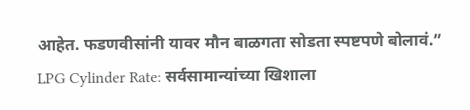आहेत. फडणवीसांनी यावर मौन बाळगता सोडता स्पष्टपणे बोलावं.”
LPG Cylinder Rate: सर्वसामान्यांच्या खिशाला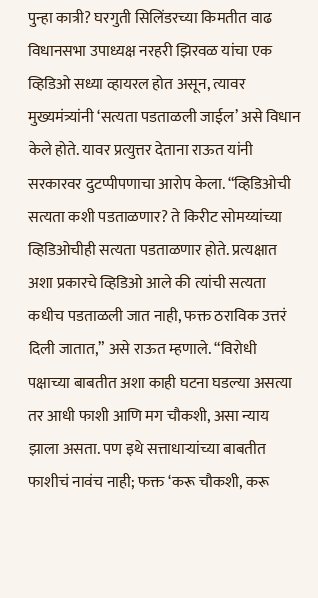पुन्हा कात्री? घरगुती सिलिंडरच्या किमतीत वाढ
विधानसभा उपाध्यक्ष नरहरी झिरवळ यांचा एक व्हिडिओ सध्या व्हायरल होत असून, त्यावर मुख्यमंत्र्यांनी ‘सत्यता पडताळली जाईल’ असे विधान केले होते. यावर प्रत्युत्तर देताना राऊत यांनी सरकारवर दुटप्पीपणाचा आरोप केला. “व्हिडिओची सत्यता कशी पडताळणार? ते किरीट सोमय्यांच्या व्हिडिओचीही सत्यता पडताळणार होते. प्रत्यक्षात अशा प्रकारचे व्हिडिओ आले की त्यांची सत्यता कधीच पडताळली जात नाही, फक्त ठराविक उत्तरं दिली जातात,” असे राऊत म्हणाले. “विरोधी पक्षाच्या बाबतीत अशा काही घटना घडल्या असत्या तर आधी फाशी आणि मग चौकशी, असा न्याय झाला असता. पण इथे सत्ताधाऱ्यांच्या बाबतीत फाशीचं नावंच नाही; फक्त ‘करू चौकशी, करू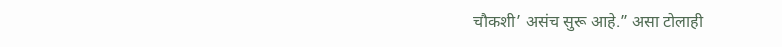चौकशी’ असंच सुरू आहे.” असा टोलाही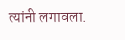त्यांनी लगावला.